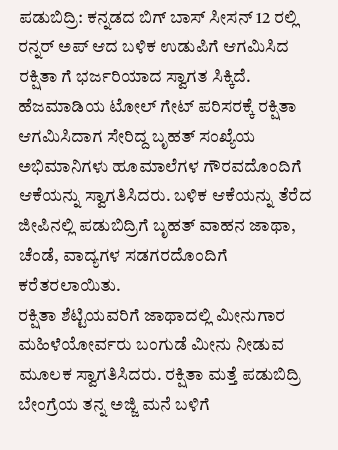ಪಡುಬಿದ್ರಿ: ಕನ್ನಡದ ಬಿಗ್ ಬಾಸ್ ಸೀಸನ್ 12 ರಲ್ಲಿ ರನ್ನರ್ ಅಪ್ ಆದ ಬಳಿಕ ಉಡುಪಿಗೆ ಆಗಮಿಸಿದ ರಕ್ಷಿತಾ ಗೆ ಭರ್ಜರಿಯಾದ ಸ್ವಾಗತ ಸಿಕ್ಕಿದೆ.
ಹೆಜಮಾಡಿಯ ಟೋಲ್ ಗೇಟ್ ಪರಿಸರಕ್ಕೆ ರಕ್ಷಿತಾ ಆಗಮಿಸಿದಾಗ ಸೇರಿದ್ದ ಬೃಹತ್ ಸಂಖ್ಯೆಯ ಅಭಿಮಾನಿಗಳು ಹೂಮಾಲೆಗಳ ಗೌರವದೊಂದಿಗೆ ಆಕೆಯನ್ನು ಸ್ವಾಗತಿಸಿದರು. ಬಳಿಕ ಆಕೆಯನ್ನು ತೆರೆದ ಜೀಪಿನಲ್ಲಿ ಪಡುಬಿದ್ರಿಗೆ ಬೃಹತ್ ವಾಹನ ಜಾಥಾ, ಚೆಂಡೆ, ವಾದ್ಯಗಳ ಸಡಗರದೊಂದಿಗೆ ಕರೆತರಲಾಯಿತು.
ರಕ್ಷಿತಾ ಶೆಟ್ಟಿಯವರಿಗೆ ಜಾಥಾದಲ್ಲಿ ಮೀನುಗಾರ ಮಹಿಳೆಯೋರ್ವರು ಬಂಗುಡೆ ಮೀನು ನೀಡುವ ಮೂಲಕ ಸ್ವಾಗತಿಸಿದರು. ರಕ್ಷಿತಾ ಮತ್ತೆ ಪಡುಬಿದ್ರಿ ಬೇಂಗ್ರೆಯ ತನ್ನ ಅಜ್ಜಿ ಮನೆ ಬಳಿಗೆ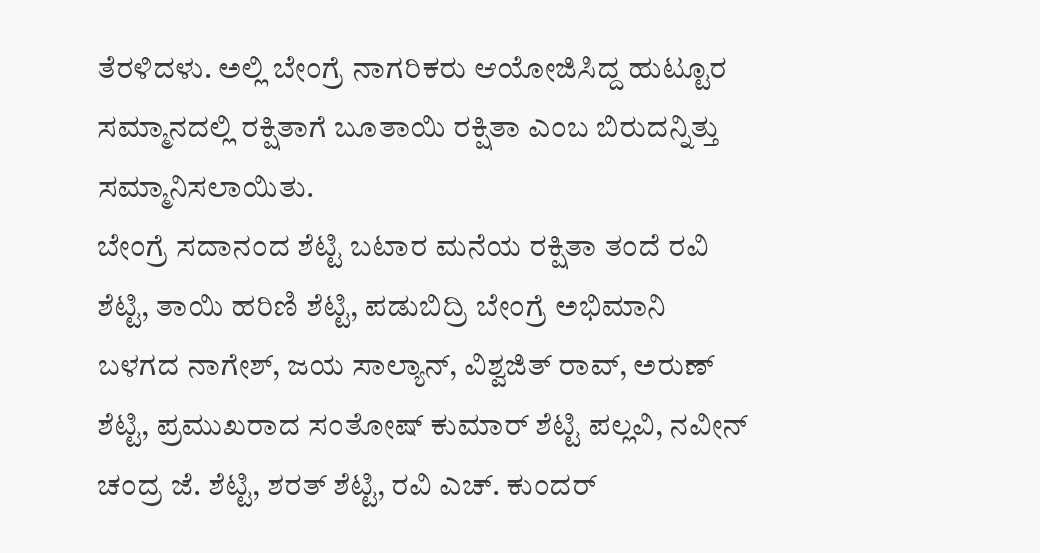ತೆರಳಿದಳು. ಅಲ್ಲಿ ಬೇಂಗ್ರೆ ನಾಗರಿಕರು ಆಯೋಜಿಸಿದ್ದ ಹುಟ್ಟೂರ ಸಮ್ಮಾನದಲ್ಲಿ ರಕ್ಷಿತಾಗೆ ಬೂತಾಯಿ ರಕ್ಷಿತಾ ಎಂಬ ಬಿರುದನ್ನಿತ್ತು ಸಮ್ಮಾನಿಸಲಾಯಿತು.
ಬೇಂಗ್ರೆ ಸದಾನಂದ ಶೆಟ್ಟಿ ಬಟಾರ ಮನೆಯ ರಕ್ಷಿತಾ ತಂದೆ ರವಿ ಶೆಟ್ಟಿ, ತಾಯಿ ಹರಿಣಿ ಶೆಟ್ಟಿ, ಪಡುಬಿದ್ರಿ ಬೇಂಗ್ರೆ ಅಭಿಮಾನಿ ಬಳಗದ ನಾಗೇಶ್, ಜಯ ಸಾಲ್ಯಾನ್, ವಿಶ್ವಜಿತ್ ರಾವ್, ಅರುಣ್ ಶೆಟ್ಟಿ, ಪ್ರಮುಖರಾದ ಸಂತೋಷ್ ಕುಮಾರ್ ಶೆಟ್ಟಿ ಪಲ್ಲವಿ, ನವೀನ್ ಚಂದ್ರ ಜೆ. ಶೆಟ್ಟಿ, ಶರತ್ ಶೆಟ್ಟಿ, ರವಿ ಎಚ್. ಕುಂದರ್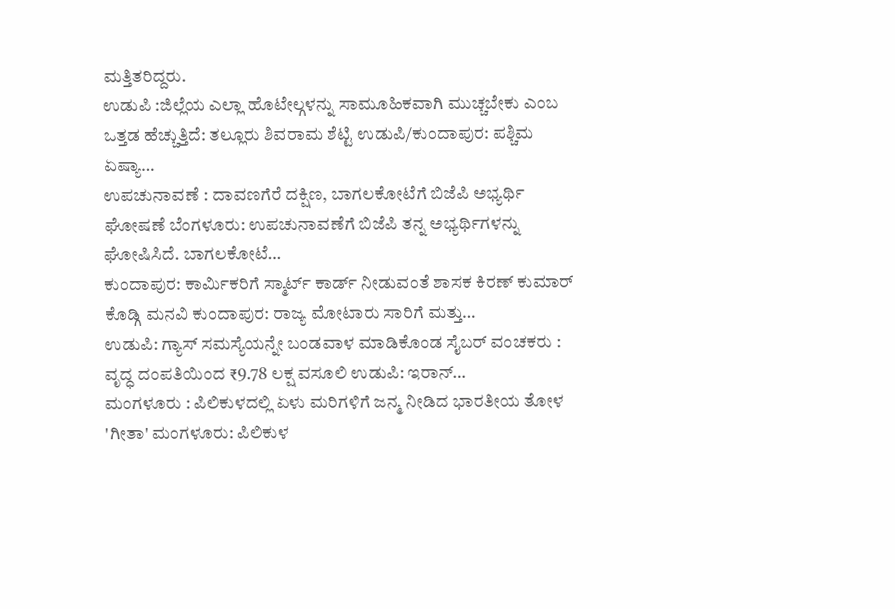ಮತ್ತಿತರಿದ್ದರು.
ಉಡುಪಿ :ಜಿಲ್ಲೆಯ ಎಲ್ಲಾ ಹೊಟೇಲ್ಗಳನ್ನು ಸಾಮೂಹಿಕವಾಗಿ ಮುಚ್ಚಬೇಕು ಎಂಬ ಒತ್ತಡ ಹೆಚ್ಚುತ್ತಿದೆ: ತಲ್ಲೂರು ಶಿವರಾಮ ಶೆಟ್ಟಿ ಉಡುಪಿ/ಕುಂದಾಪುರ: ಪಶ್ಚಿಮ ಏಷ್ಯಾ…
ಉಪಚುನಾವಣೆ : ದಾವಣಗೆರೆ ದಕ್ಷಿಣ, ಬಾಗಲಕೋಟೆಗೆ ಬಿಜೆಪಿ ಅಭ್ಯರ್ಥಿ ಘೋಷಣೆ ಬೆಂಗಳೂರು: ಉಪಚುನಾವಣೆಗೆ ಬಿಜೆಪಿ ತನ್ನ ಅಭ್ಯರ್ಥಿಗಳನ್ನು ಘೋಷಿಸಿದೆ. ಬಾಗಲಕೋಟೆ…
ಕುಂದಾಪುರ: ಕಾರ್ಮಿಕರಿಗೆ ಸ್ಮಾರ್ಟ್ ಕಾರ್ಡ್ ನೀಡುವಂತೆ ಶಾಸಕ ಕಿರಣ್ ಕುಮಾರ್ ಕೊಡ್ಗಿ ಮನವಿ ಕುಂದಾಪುರ: ರಾಜ್ಯ ಮೋಟಾರು ಸಾರಿಗೆ ಮತ್ತು…
ಉಡುಪಿ: ಗ್ಯಾಸ್ ಸಮಸ್ಯೆಯನ್ನೇ ಬಂಡವಾಳ ಮಾಡಿಕೊಂಡ ಸೈಬರ್ ವಂಚಕರು : ವೃದ್ಧ ದಂಪತಿಯಿಂದ ₹9.78 ಲಕ್ಷ ವಸೂಲಿ ಉಡುಪಿ: ಇರಾನ್…
ಮಂಗಳೂರು : ಪಿಲಿಕುಳದಲ್ಲಿ ಏಳು ಮರಿಗಳಿಗೆ ಜನ್ಮ ನೀಡಿದ ಭಾರತೀಯ ತೋಳ 'ಗೀತಾ' ಮಂಗಳೂರು: ಪಿಲಿಕುಳ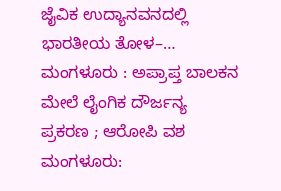ಜೈವಿಕ ಉದ್ಯಾನವನದಲ್ಲಿ ಭಾರತೀಯ ತೋಳ–…
ಮಂಗಳೂರು : ಅಪ್ರಾಪ್ತ ಬಾಲಕನ ಮೇಲೆ ಲೈಂಗಿಕ ದೌರ್ಜನ್ಯ ಪ್ರಕರಣ ; ಆರೋಪಿ ವಶ ಮಂಗಳೂರು: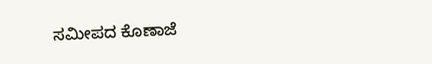ಸಮೀಪದ ಕೊಣಾಜೆ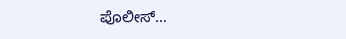ಪೊಲೀಸ್…